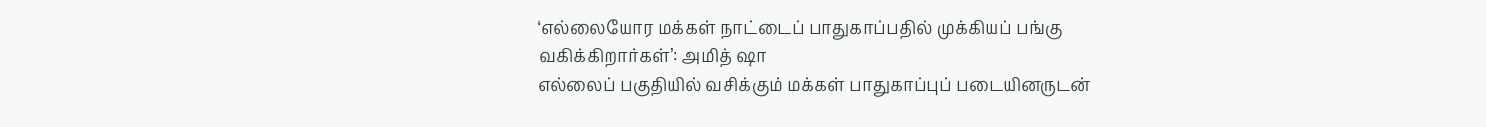‘எல்லையோர மக்கள் நாட்டைப் பாதுகாப்பதில் முக்கியப் பங்கு வகிக்கிறார்கள்’: அமித் ஷா
எல்லைப் பகுதியில் வசிக்கும் மக்கள் பாதுகாப்புப் படையினருடன்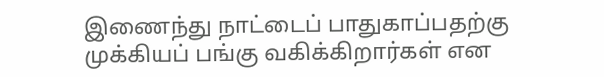இணைந்து நாட்டைப் பாதுகாப்பதற்கு முக்கியப் பங்கு வகிக்கிறார்கள் என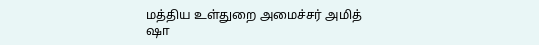மத்திய உள்துறை அமைச்சர் அமித் ஷா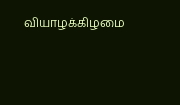வியாழக்கிழமை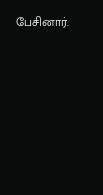பேசினார்.